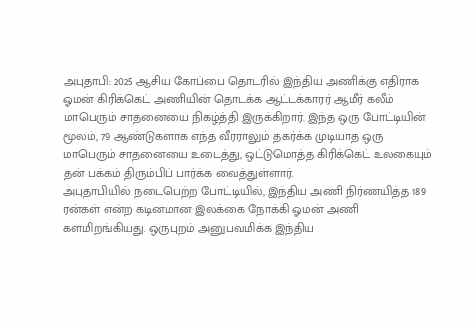அபுதாபி: 2025 ஆசிய கோப்பை தொடரில் இந்திய அணிக்கு எதிராக ஓமன் கிரிக்கெட் அணியின் தொடக்க ஆட்டக்காரர் ஆமீர் கலீம் மாபெரும் சாதனையை நிகழ்த்தி இருக்கிறார். இந்த ஒரு போட்டியின் மூலம், 79 ஆண்டுகளாக எந்த வீரராலும் தகர்க்க முடியாத ஒரு மாபெரும் சாதனையை உடைத்து, ஒட்டுமொத்த கிரிக்கெட் உலகையும் தன் பக்கம் திரும்பிப் பார்க்க வைத்துள்ளார்.
அபுதாபியில் நடைபெற்ற போட்டியில், இந்திய அணி நிர்ணயித்த 189 ரன்கள் என்ற கடினமான இலக்கை நோக்கி ஓமன் அணி களமிறங்கியது. ஒருபுறம் அனுபவமிக்க இந்திய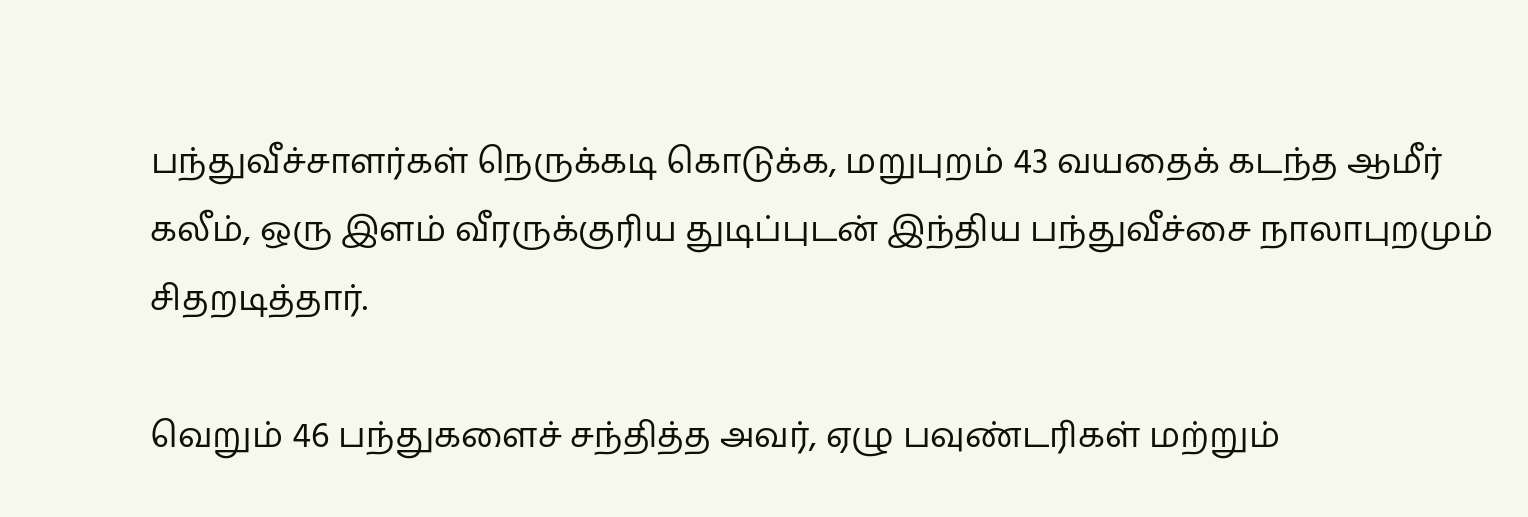பந்துவீச்சாளர்கள் நெருக்கடி கொடுக்க, மறுபுறம் 43 வயதைக் கடந்த ஆமீர் கலீம், ஒரு இளம் வீரருக்குரிய துடிப்புடன் இந்திய பந்துவீச்சை நாலாபுறமும் சிதறடித்தார்.

வெறும் 46 பந்துகளைச் சந்தித்த அவர், ஏழு பவுண்டரிகள் மற்றும்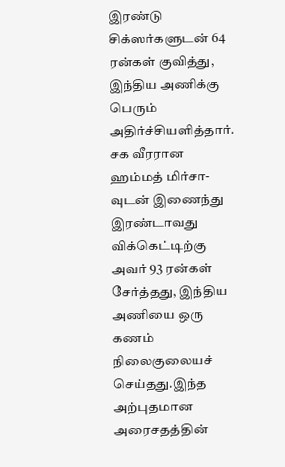இரண்டு சிக்ஸர்களுடன் 64 ரன்கள் குவித்து, இந்திய அணிக்கு பெரும் அதிர்ச்சியளித்தார். சக வீரரான ஹம்மத் மிர்சா-வுடன் இணைந்து இரண்டாவது விக்கெட்டிற்கு அவர் 93 ரன்கள் சேர்த்தது, இந்திய அணியை ஒரு கணம் நிலைகுலையச் செய்தது.இந்த அற்புதமான அரைசதத்தின்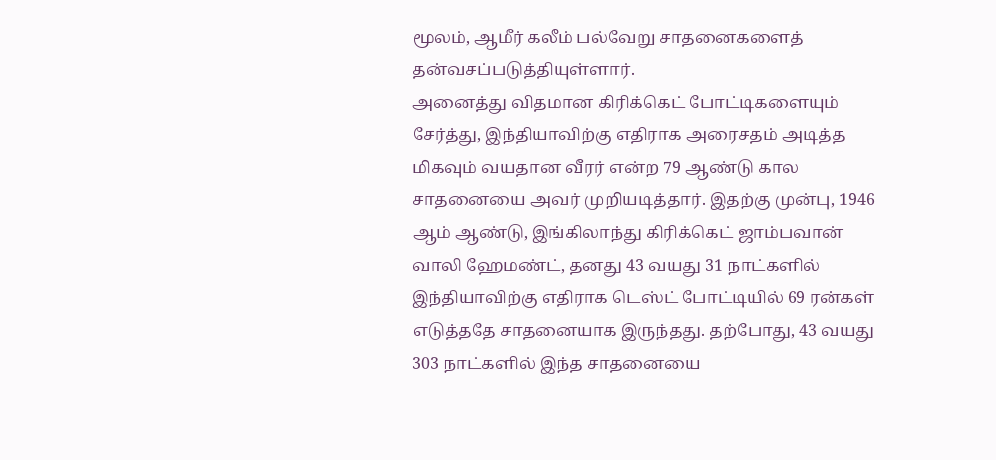மூலம், ஆமீர் கலீம் பல்வேறு சாதனைகளைத் தன்வசப்படுத்தியுள்ளார்.
அனைத்து விதமான கிரிக்கெட் போட்டிகளையும் சேர்த்து, இந்தியாவிற்கு எதிராக அரைசதம் அடித்த மிகவும் வயதான வீரர் என்ற 79 ஆண்டு கால சாதனையை அவர் முறியடித்தார். இதற்கு முன்பு, 1946 ஆம் ஆண்டு, இங்கிலாந்து கிரிக்கெட் ஜாம்பவான் வாலி ஹேமண்ட், தனது 43 வயது 31 நாட்களில் இந்தியாவிற்கு எதிராக டெஸ்ட் போட்டியில் 69 ரன்கள் எடுத்ததே சாதனையாக இருந்தது. தற்போது, 43 வயது 303 நாட்களில் இந்த சாதனையை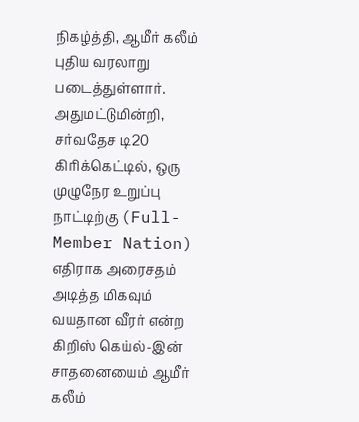நிகழ்த்தி, ஆமீர் கலீம் புதிய வரலாறு படைத்துள்ளார்.
அதுமட்டுமின்றி, சர்வதேச டி20 கிரிக்கெட்டில், ஒரு முழுநேர உறுப்பு நாட்டிற்கு (Full-Member Nation) எதிராக அரைசதம் அடித்த மிகவும் வயதான வீரர் என்ற கிறிஸ் கெய்ல்-இன் சாதனையைம் ஆமீர் கலீம்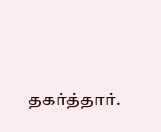தகர்த்தார்.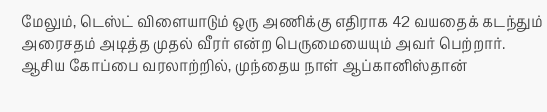மேலும், டெஸ்ட் விளையாடும் ஒரு அணிக்கு எதிராக 42 வயதைக் கடந்தும் அரைசதம் அடித்த முதல் வீரர் என்ற பெருமையையும் அவர் பெற்றார்.
ஆசிய கோப்பை வரலாற்றில், முந்தைய நாள் ஆப்கானிஸ்தான்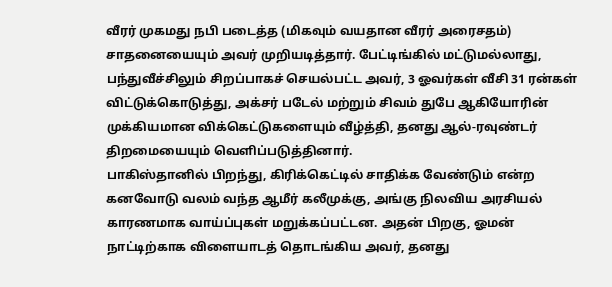வீரர் முகமது நபி படைத்த (மிகவும் வயதான வீரர் அரைசதம்) சாதனையையும் அவர் முறியடித்தார். பேட்டிங்கில் மட்டுமல்லாது, பந்துவீச்சிலும் சிறப்பாகச் செயல்பட்ட அவர், 3 ஓவர்கள் வீசி 31 ரன்கள் விட்டுக்கொடுத்து, அக்சர் படேல் மற்றும் சிவம் துபே ஆகியோரின் முக்கியமான விக்கெட்டுகளையும் வீழ்த்தி, தனது ஆல்-ரவுண்டர் திறமையையும் வெளிப்படுத்தினார்.
பாகிஸ்தானில் பிறந்து, கிரிக்கெட்டில் சாதிக்க வேண்டும் என்ற கனவோடு வலம் வந்த ஆமீர் கலீமுக்கு, அங்கு நிலவிய அரசியல் காரணமாக வாய்ப்புகள் மறுக்கப்பட்டன. அதன் பிறகு, ஓமன் நாட்டிற்காக விளையாடத் தொடங்கிய அவர், தனது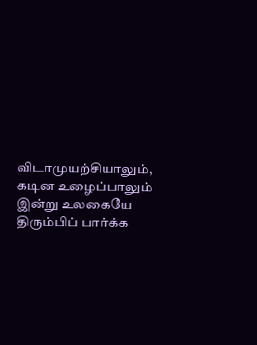விடாமுயற்சியாலும், கடின உழைப்பாலும் இன்று உலகையே திரும்பிப் பார்க்க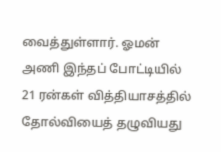வைத்துள்ளார். ஓமன் அணி இந்தப் போட்டியில் 21 ரன்கள் வித்தியாசத்தில் தோல்வியைத் தழுவியது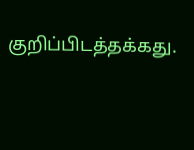குறிப்பிடத்தக்கது.